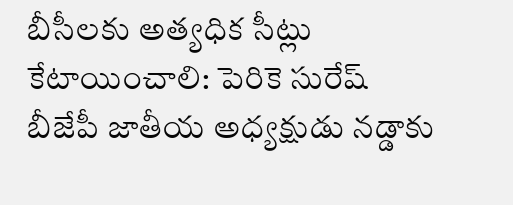బీసీలకు అత్యధిక సీట్లు కేటాయించాలి: పెరికె సురేష్
బీజేపీ జాతీయ అధ్యక్షుడు నడ్డాకు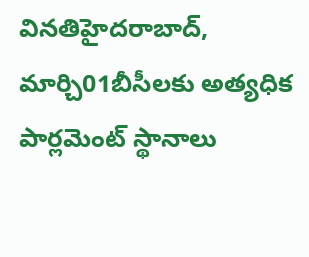వినతిహైదరాబాద్, మార్చి01బీసీలకు అత్యధిక పార్లమెంట్ స్థానాలు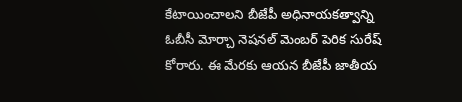కేటాయించాలని బీజేపీ అధినాయకత్వాన్ని ఓబీసీ మోర్చా నెషనల్ మెంబర్ పెరిక సురేష్ కోరారు. ఈ మేరకు ఆయన బీజేపీ జాతీయ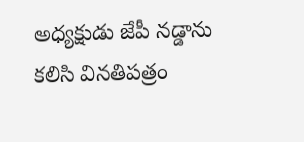అధ్యక్షుడు జేపీ నడ్డాను కలిసి వినతిపత్రం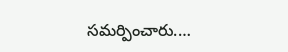సమర్పించారు.…